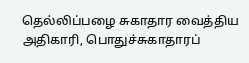தெல்லிப்பழை சுகாதார வைத்திய அதிகாரி, பொதுச்சுகாதாரப்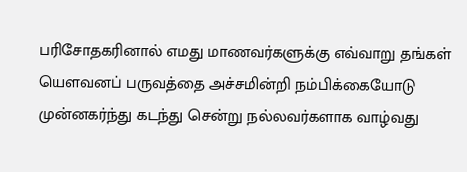பரிசோதகரினால் எமது மாணவர்களுக்கு எவ்வாறு தங்கள் யௌவனப் பருவத்தை அச்சமின்றி நம்பிக்கையோடு முன்னகர்ந்து கடந்து சென்று நல்லவர்களாக வாழ்வது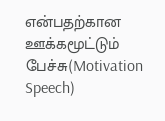என்பதற்கான ஊக்கமூட்டும் பேச்சு(Motivation Speech)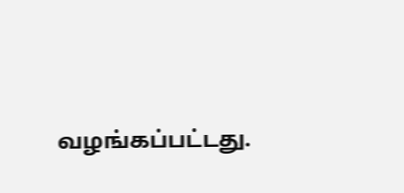வழங்கப்பட்டது.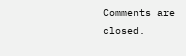Comments are closed.